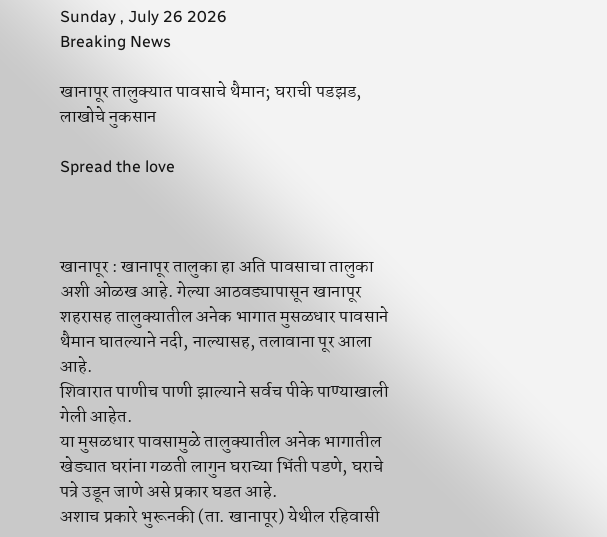Sunday , July 26 2026
Breaking News

खानापूर तालुक्यात पावसाचे थैमान; घराची पडझड, लाखोचे नुकसान

Spread the love



खानापूर : खानापूर तालुका हा अति पावसाचा तालुका अशी ओळख आहे. गेल्या आठवड्यापासून खानापूर शहरासह तालुक्यातील अनेक भागात मुसळधार पावसाने थैमान घातल्याने नदी, नाल्यासह, तलावाना पूर आला आहे.
शिवारात पाणीच पाणी झाल्याने सर्वच पीके पाण्याखाली गेली आहेत.
या मुसळधार पावसामुळे तालुक्यातील अनेक भागातील खेड्यात घरांना गळती लागुन घराच्या भिंती पडणे, घराचे पत्रे उडून जाणे असे प्रकार घडत आहे.
अशाच प्रकारे भुरूनकी (ता. खानापूर) येथील रहिवासी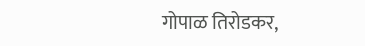गोपाळ तिरोडकर,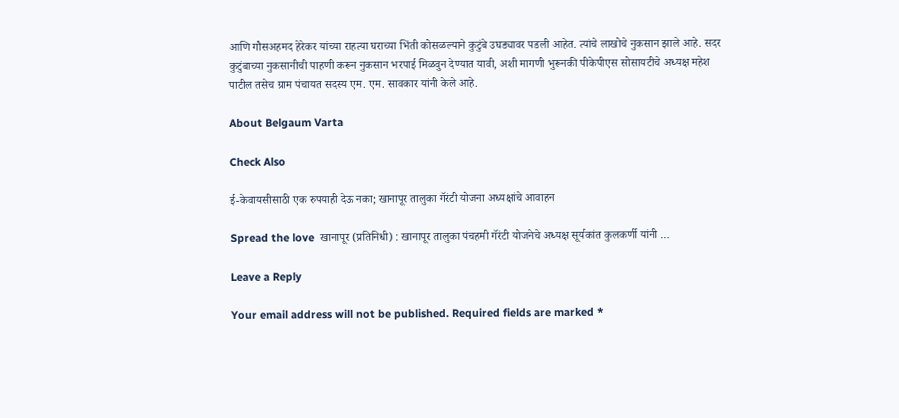आणि गौसअहमद हेरेकर यांच्या राहत्या घराच्या भिंती कोसळल्याने कुटुंबे उघड्यावर पडली आहेत. त्यांचे लाखोचे नुकसान झाले आहे. सदर कुटुंबाच्या नुकसानीची पाहणी करून नुकसान भरपाई मिळवुन देण्यात यावी, अशी मागणी भुरूनकी पीकेपीएस सोसायटीचे अध्यक्ष महेश पाटील तसेच ग्राम पंचायत सदस्य एम. एम. सावकार यांनी केले आहे.

About Belgaum Varta

Check Also

ई-केवायसीसाठी एक रुपयाही देऊ नका; खानापूर तालुका गॅरंटी योजना अध्यक्षांचे आवाहन

Spread the love  खानापूर (प्रतिनिधी) : खानापूर तालुका पंचहमी गॅरंटी योजनेचे अध्यक्ष सूर्यकांत कुलकर्णी यांनी …

Leave a Reply

Your email address will not be published. Required fields are marked *